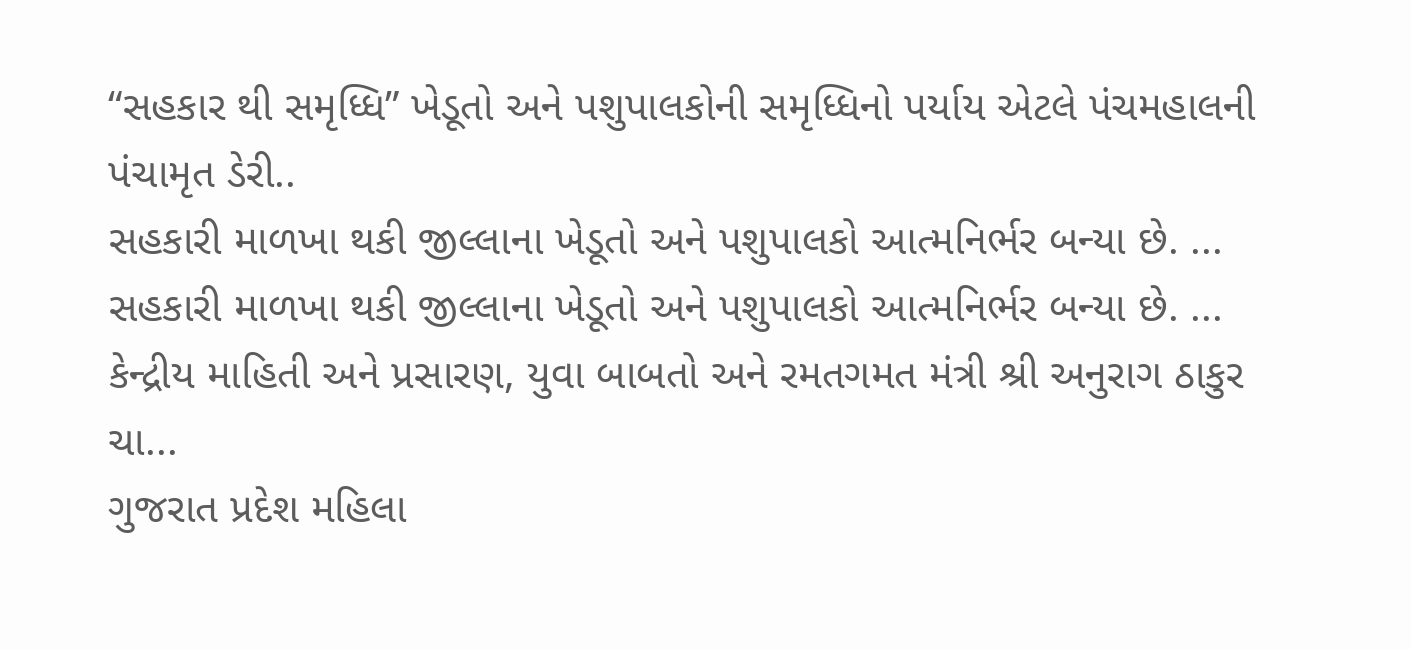“સહકાર થી સમૃધ્ધિ” ખેડૂતો અને પશુપાલકોની સમૃધ્ધિનો પર્યાય એટલે પંચમહાલની પંચામૃત ડેરી..
સહકારી માળખા થકી જીલ્લાના ખેડૂતો અને પશુપાલકો આત્મનિર્ભર બન્યા છે. ...
સહકારી માળખા થકી જીલ્લાના ખેડૂતો અને પશુપાલકો આત્મનિર્ભર બન્યા છે. ...
કેન્દ્રીય માહિતી અને પ્રસારણ, યુવા બાબતો અને રમતગમત મંત્રી શ્રી અનુરાગ ઠાકુર ચા...
ગુજરાત પ્રદેશ મહિલા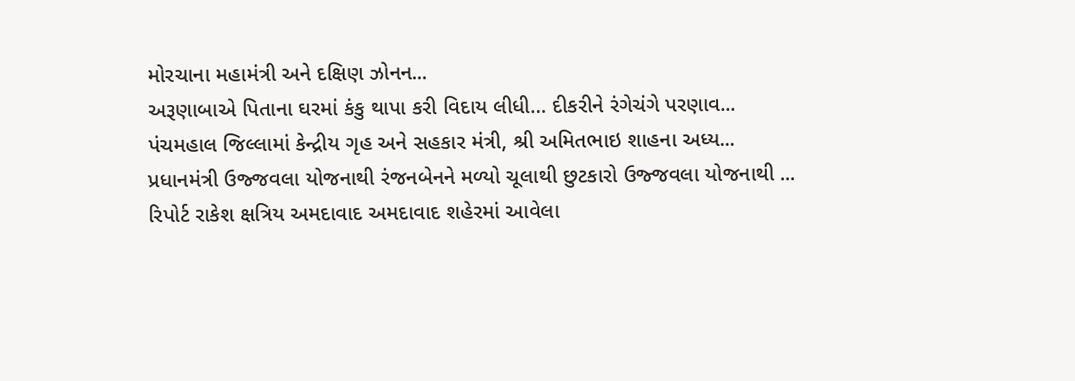મોરચાના મહામંત્રી અને દક્ષિણ ઝોનન...
અરૂણાબાએ પિતાના ઘરમાં કંકુ થાપા કરી વિદાય લીધી… દીકરીને રંગેચંગે પરણાવ...
પંચમહાલ જિલ્લામાં કેન્દ્રીય ગૃહ અને સહકાર મંત્રી, શ્રી અમિતભાઇ શાહના અધ્ય...
પ્રધાનમંત્રી ઉજ્જવલા યોજનાથી રંજનબેનને મળ્યો ચૂલાથી છુટકારો ઉજ્જવલા યોજનાથી ...
રિપોર્ટ રાકેશ ક્ષત્રિય અમદાવાદ અમદાવાદ શહેરમાં આવેલા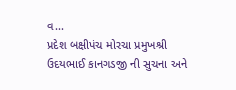વ...
પ્રદેશ બક્ષીપંચ મોરચા પ્રમુખશ્રી ઉદયભાઈ કાનગડજી ની સુચના અને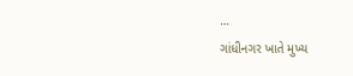...
ગાંધીનગર ખાતે મુખ્ય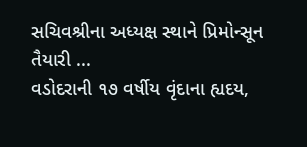સચિવશ્રીના અધ્યક્ષ સ્થાને પ્રિમોન્સૂન તૈયારી ...
વડોદરાની ૧૭ વર્ષીય વૃંદાના હ્યદય,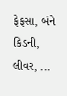ફેફસા, બંને કિડની, લીવર, ...